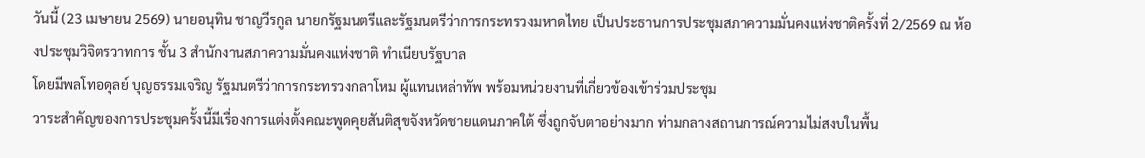วันนี้ (23 เมษายน 2569) นายอนุทิน ชาญวีรกูล นายกรัฐมนตรีและรัฐมนตรีว่าการกระทรวงมหาดไทย เป็นประธานการประชุมสภาความมั่นคงแห่งชาติครั้งที่ 2/2569 ณ ห้องประชุมวิจิตรวาทการ ชั้น 3 สำนักงานสภาความมั่นคงแห่งชาติ ทำเนียบรัฐบาล
โดยมีพลโทอดุลย์ บุญธรรมเจริญ รัฐมนตรีว่าการกระทรวงกลาโหม ผู้แทนเหล่าทัพ พร้อมหน่วยงานที่เกี่ยวข้องเข้าร่วมประชุม
วาระสำคัญของการประชุมครั้งนี้มีเรื่องการแต่งตั้งคณะพูดคุยสันติสุขจังหวัดชายแดนภาคใต้ ซึ่งถูกจับตาอย่างมาก ท่ามกลางสถานการณ์ความไม่สงบในพื้น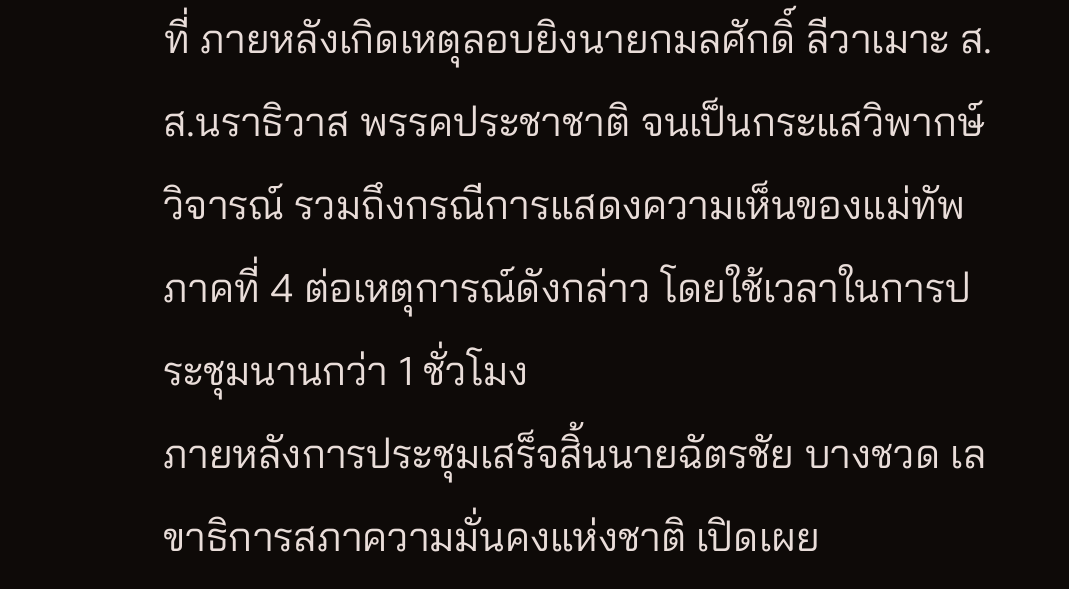ที่ ภายหลังเกิดเหตุลอบยิงนายกมลศักดิ์ ลีวาเมาะ ส.ส.นราธิวาส พรรคประชาชาติ จนเป็นกระแสวิพากษ์วิจารณ์ รวมถึงกรณีการแสดงความเห็นของแม่ทัพภาคที่ 4 ต่อเหตุการณ์ดังกล่าว โดยใช้เวลาในการประชุมนานกว่า 1 ชั่วโมง
ภายหลังการประชุมเสร็จสิ้นนายฉัตรชัย บางชวด เลขาธิการสภาความมั่นคงแห่งชาติ เปิดเผย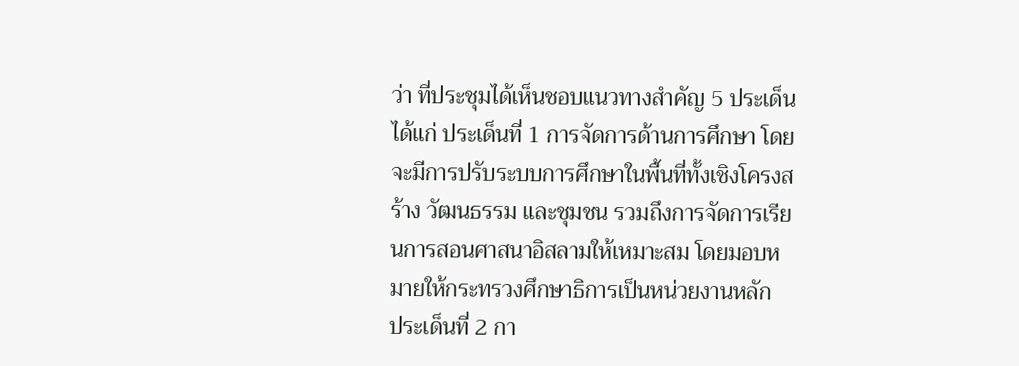ว่า ที่ประชุมได้เห็นชอบแนวทางสำคัญ 5 ประเด็น ได้แก่ ประเด็นที่ 1 การจัดการด้านการศึกษา โดยจะมีการปรับระบบการศึกษาในพื้นที่ทั้งเชิงโครงสร้าง วัฒนธรรม และชุมชน รวมถึงการจัดการเรียนการสอนศาสนาอิสลามให้เหมาะสม โดยมอบหมายให้กระทรวงศึกษาธิการเป็นหน่วยงานหลัก
ประเด็นที่ 2 กา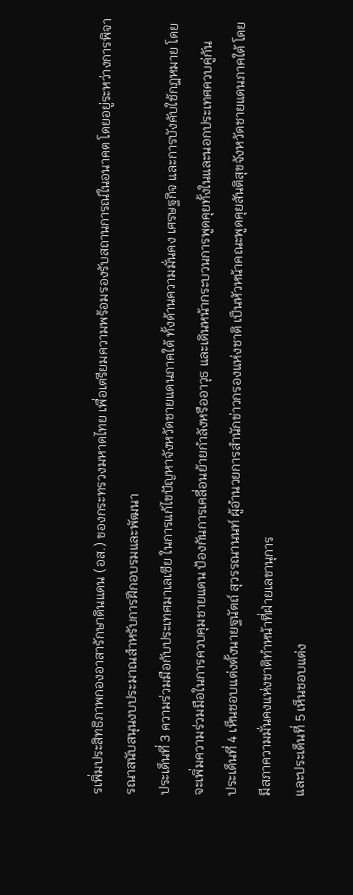รเพิ่มประสิทธิภาพกองอาสารักษาดินแดน (อส.) ของกระทรวงมหาดไทย เพื่อเตรียมความพร้อมรองรับสถานการณ์ในอนาคต โดยอยู่ระหว่างการพิจารณาสนับสนุนงบประมาณสำหรับการฝึกอบรมและพัฒนา
ประเด็นที่ 3 ความร่วมมือกับประเทศมาเลเซีย ในการแก้ไขปัญหาจังหวัดชายแดนภาคใต้ ทั้งด้านความมั่นคง เศรษฐกิจ และการบังคับใช้กฎหมาย โดยจะเพิ่มความร่วมมือในการควบคุมชายแดน ป้องกันการเคลื่อนย้ายกำลังหรืออาวุธ และเดินหน้ากระบวนการพูดคุยทั้งในและนอกประเทศควบคู่กัน
ประเด็นที่ 4 เห็นชอบแต่งตั้งนายฐนัตถ์ สุวรรณานนท์ ผู้อำนวยการสำนักข่าวกรองแห่งชาติ เป็นหัวหน้าคณะพูดคุยสันติสุขจังหวัดชายแดนภาคใต้ โดยมีสภาความมั่นคงแห่งชาติทำหน้าที่ฝ่ายเลขานุการ
และประเด็นที่ 5 เห็นชอบแต่ง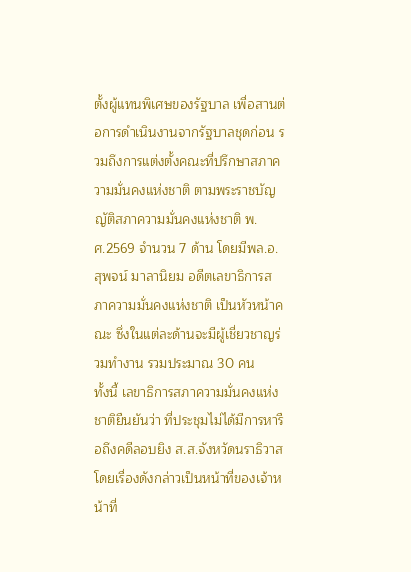ตั้งผู้แทนพิเศษของรัฐบาล เพื่อสานต่อการดำเนินงานจากรัฐบาลชุดก่อน รวมถึงการแต่งตั้งคณะที่ปรึกษาสภาความมั่นคงแห่งชาติ ตามพระราชบัญญัติสภาความมั่นคงแห่งชาติ พ.ศ.2569 จำนวน 7 ด้าน โดยมีพล.อ.สุพจน์ มาลานิยม อดีตเลขาธิการสภาความมั่นคงแห่งชาติ เป็นหัวหน้าคณะ ซึ่งในแต่ละด้านจะมีผู้เชี่ยวชาญร่วมทำงาน รวมประมาณ 30 คน
ทั้งนี้ เลขาธิการสภาความมั่นคงแห่งชาติยืนยันว่า ที่ประชุมไม่ได้มีการหารือถึงคดีลอบยิง ส.ส.จังหวัดนราธิวาส โดยเรื่องดังกล่าวเป็นหน้าที่ของเจ้าหน้าที่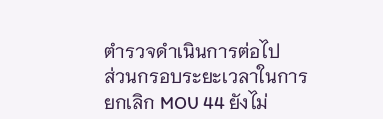ตำรวจดำเนินการต่อไป
ส่วนกรอบระยะเวลาในการยกเลิก MOU 44 ยังไม่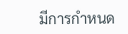มีการกำหนด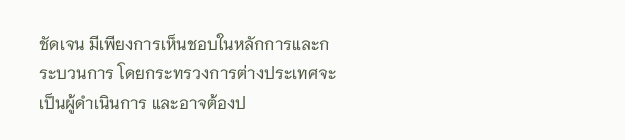ชัดเจน มีเพียงการเห็นชอบในหลักการและกระบวนการ โดยกระทรวงการต่างประเทศจะเป็นผู้ดำเนินการ และอาจต้องป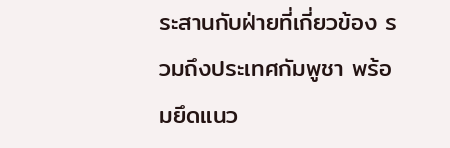ระสานกับฝ่ายที่เกี่ยวข้อง รวมถึงประเทศกัมพูชา พร้อมยึดแนว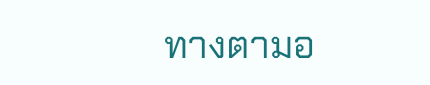ทางตามอ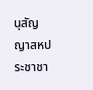นุสัญญาสหประชาชา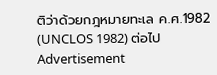ติว่าด้วยกฎหมายทะเล ค.ศ.1982 (UNCLOS 1982) ต่อไป
Advertisement